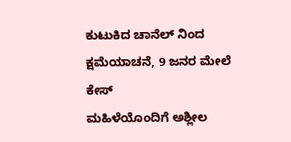ಕುಟುಕಿದ ಚಾನೆಲ್ ನಿಂದ ಕ್ಷಮೆಯಾಚನೆ, 9 ಜನರ ಮೇಲೆ ಕೇಸ್
ಮಹಿಳೆಯೊಂದಿಗೆ ಅಶ್ಲೀಲ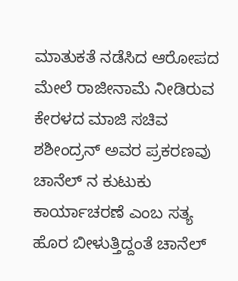ಮಾತುಕತೆ ನಡೆಸಿದ ಆರೋಪದ ಮೇಲೆ ರಾಜೀನಾಮೆ ನೀಡಿರುವ ಕೇರಳದ ಮಾಜಿ ಸಚಿವ ಶಶೀಂದ್ರನ್ ಅವರ ಪ್ರಕರಣವು ಚಾನೆಲ್ ನ ಕುಟುಕು ಕಾರ್ಯಾಚರಣೆ ಎಂಬ ಸತ್ಯ ಹೊರ ಬೀಳುತ್ತಿದ್ದಂತೆ ಚಾನೆಲ್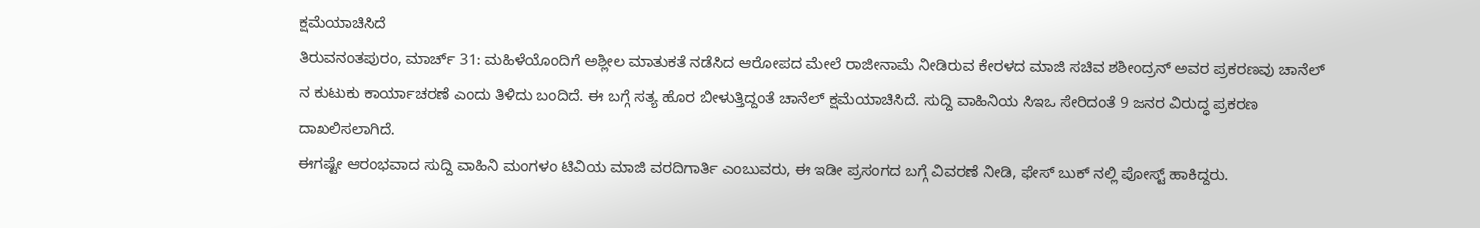ಕ್ಷಮೆಯಾಚಿಸಿದೆ
ತಿರುವನಂತಪುರಂ, ಮಾರ್ಚ್ 31: ಮಹಿಳೆಯೊಂದಿಗೆ ಅಶ್ಲೀಲ ಮಾತುಕತೆ ನಡೆಸಿದ ಆರೋಪದ ಮೇಲೆ ರಾಜೀನಾಮೆ ನೀಡಿರುವ ಕೇರಳದ ಮಾಜಿ ಸಚಿವ ಶಶೀಂದ್ರನ್ ಅವರ ಪ್ರಕರಣವು ಚಾನೆಲ್ ನ ಕುಟುಕು ಕಾರ್ಯಾಚರಣೆ ಎಂದು ತಿಳಿದು ಬಂದಿದೆ. ಈ ಬಗ್ಗೆ ಸತ್ಯ ಹೊರ ಬೀಳುತ್ತಿದ್ದಂತೆ ಚಾನೆಲ್ ಕ್ಷಮೆಯಾಚಿಸಿದೆ. ಸುದ್ದಿ ವಾಹಿನಿಯ ಸಿಇಒ ಸೇರಿದಂತೆ 9 ಜನರ ವಿರುದ್ಧ ಪ್ರಕರಣ ದಾಖಲಿಸಲಾಗಿದೆ.
ಈಗಷ್ಟೇ ಆರಂಭವಾದ ಸುದ್ದಿ ವಾಹಿನಿ ಮಂಗಳಂ ಟಿವಿಯ ಮಾಜಿ ವರದಿಗಾರ್ತಿ ಎಂಬುವರು, ಈ ಇಡೀ ಪ್ರಸಂಗದ ಬಗ್ಗೆ ವಿವರಣೆ ನೀಡಿ, ಫೇಸ್ ಬುಕ್ ನಲ್ಲಿ ಪೋಸ್ಟ್ ಹಾಕಿದ್ದರು.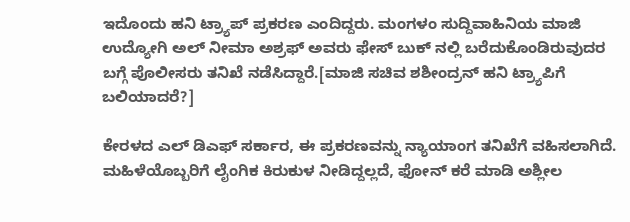ಇದೊಂದು ಹನಿ ಟ್ರ್ಯಾಪ್ ಪ್ರಕರಣ ಎಂದಿದ್ದರು. ಮಂಗಳಂ ಸುದ್ದಿವಾಹಿನಿಯ ಮಾಜಿ ಉದ್ಯೋಗಿ ಅಲ್ ನೀಮಾ ಅಶ್ರಫ್ ಅವರು ಫೇಸ್ ಬುಕ್ ನಲ್ಲಿ ಬರೆದುಕೊಂಡಿರುವುದರ ಬಗ್ಗೆ ಪೊಲೀಸರು ತನಿಖೆ ನಡೆಸಿದ್ದಾರೆ.[ಮಾಜಿ ಸಚಿವ ಶಶೀಂದ್ರನ್ ಹನಿ ಟ್ರ್ಯಾಪಿಗೆ ಬಲಿಯಾದರೆ?]

ಕೇರಳದ ಎಲ್ ಡಿಎಫ್ ಸರ್ಕಾರ, ಈ ಪ್ರಕರಣವನ್ನು ನ್ಯಾಯಾಂಗ ತನಿಖೆಗೆ ವಹಿಸಲಾಗಿದೆ. ಮಹಿಳೆಯೊಬ್ಬರಿಗೆ ಲೈಂಗಿಕ ಕಿರುಕುಳ ನೀಡಿದ್ದಲ್ಲದೆ, ಫೋನ್ ಕರೆ ಮಾಡಿ ಅಶ್ಲೀಲ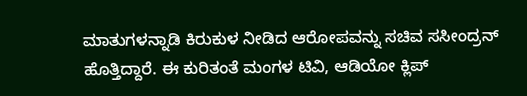ಮಾತುಗಳನ್ನಾಡಿ ಕಿರುಕುಳ ನೀಡಿದ ಆರೋಪವನ್ನು ಸಚಿವ ಸಸೀಂದ್ರನ್ ಹೊತ್ತಿದ್ದಾರೆ. ಈ ಕುರಿತಂತೆ ಮಂಗಳ ಟಿವಿ, ಆಡಿಯೋ ಕ್ಲಿಪ್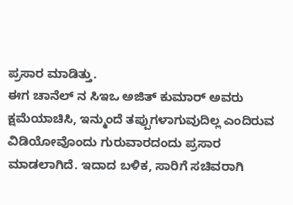ಪ್ರಸಾರ ಮಾಡಿತ್ತು.
ಈಗ ಚಾನೆಲ್ ನ ಸಿಇಒ ಅಜಿತ್ ಕುಮಾರ್ ಅವರು ಕ್ಷಮೆಯಾಚಿಸಿ, ಇನ್ಮುಂದೆ ತಪ್ಪುಗಳಾಗುವುದಿಲ್ಲ ಎಂದಿರುವ ವಿಡಿಯೋವೊಂದು ಗುರುವಾರದಂದು ಪ್ರಸಾರ ಮಾಡಲಾಗಿದೆ. ಇದಾದ ಬಳಿಕ, ಸಾರಿಗೆ ಸಚಿವರಾಗಿ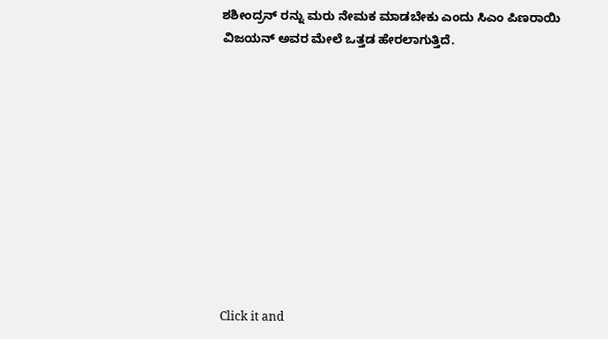ಶಶೀಂದ್ರನ್ ರನ್ನು ಮರು ನೇಮಕ ಮಾಡಬೇಕು ಎಂದು ಸಿಎಂ ಪಿಣರಾಯಿ ವಿಜಯನ್ ಅವರ ಮೇಲೆ ಒತ್ತಡ ಹೇರಲಾಗುತ್ತಿದೆ.











Click it and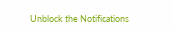Unblock the Notifications